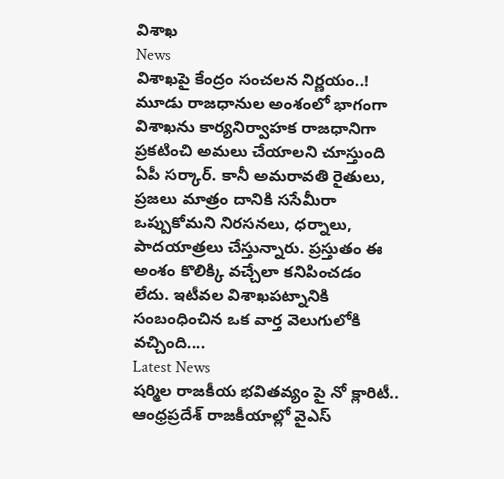విశాఖ
News
విశాఖపై కేంద్రం సంచలన నిర్ణయం..!
మూడు రాజధానుల అంశంలో భాగంగా విశాఖను కార్యనిర్వాహక రాజధానిగా ప్రకటించి అమలు చేయాలని చూస్తుంది ఏపీ సర్కార్. కానీ అమరావతి రైతులు, ప్రజలు మాత్రం దానికి ససేమీరా ఒప్పుకోమని నిరసనలు, ధర్నాలు, పాదయాత్రలు చేస్తున్నారు. ప్రస్తుతం ఈ అంశం కొలిక్కి వచ్చేలా కనిపించడం లేదు. ఇటీవల విశాఖపట్నానికి సంబంధించిన ఒక వార్త వెలుగులోకి వచ్చింది....
Latest News
షర్మిల రాజకీయ భవితవ్యం పై నో క్లారిటీ..
ఆంధ్రప్రదేశ్ రాజకీయాల్లో వైఎస్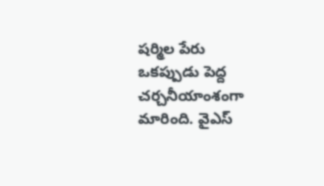షర్మిల పేరు ఒకప్పుడు పెద్ద చర్చనీయాంశంగా మారింది. వైఎస్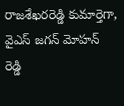రాజశేఖరరెడ్డి కుమార్తెగా, వైఎస్ జగన్ మోహన్ రెడ్డి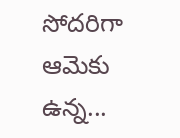సోదరిగా ఆమెకు ఉన్న...